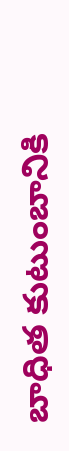బాధిత కుటుంబానికి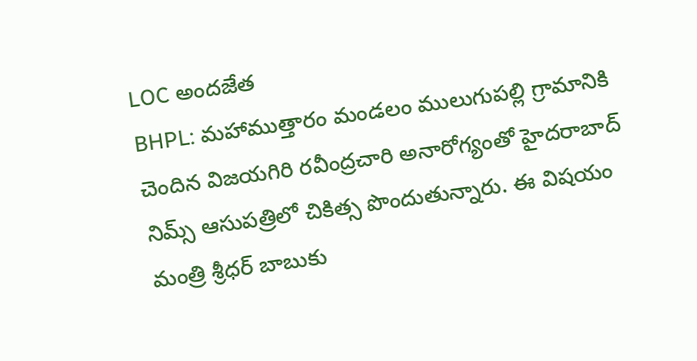LOC అందజేత
BHPL: మహాముత్తారం మండలం ములుగుపల్లి గ్రామానికి చెందిన విజయగిరి రవీంద్రచారి అనారోగ్యంతో హైదరాబాద్ నిమ్స్ ఆసుపత్రిలో చికిత్స పొందుతున్నారు. ఈ విషయం మంత్రి శ్రీధర్ బాబుకు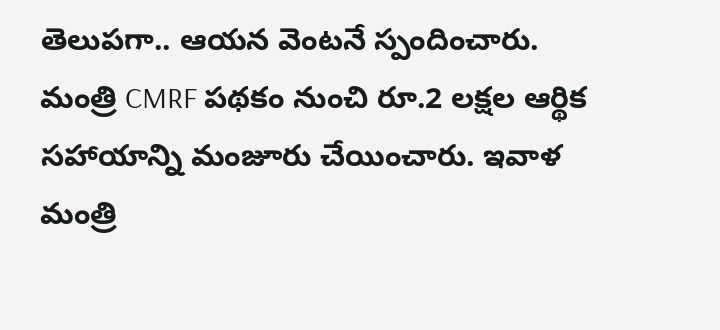తెలుపగా.. ఆయన వెంటనే స్పందించారు. మంత్రి CMRF పథకం నుంచి రూ.2 లక్షల ఆర్థిక సహాయాన్ని మంజూరు చేయించారు. ఇవాళ మంత్రి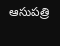ఆసుపత్రి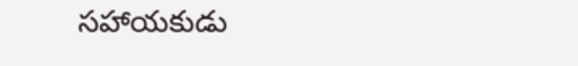సహాయకుడు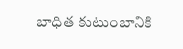బాధిత కుటుంబానికి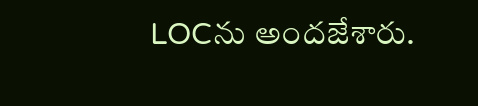LOCను అందజేశారు.